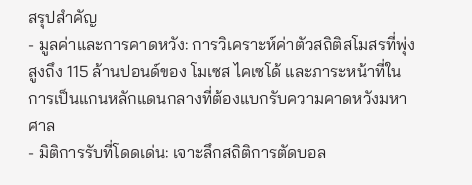สรุปสำคัญ
- มูลค่าและการคาดหวัง: การวิเคราะห์ค่าตัวสถิติสโมสรที่พุ่งสูงถึง 115 ล้านปอนด์ของ โมเซส ไคเซโด้ และภาระหน้าที่ในการเป็นแกนหลักแดนกลางที่ต้องแบกรับความคาดหวังมหาศาล
- มิติการรับที่โดดเด่น: เจาะลึกสถิติการตัดบอล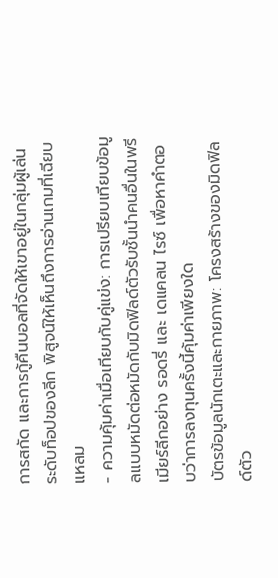การสกัด และการกู้คืนบอลที่จัดให้เขาอยู่ในกลุ่มผู้เล่นระดับท็อปของลีก พิสูจน์ให้เห็นถึงการอ่านเกมที่เฉียบแหลม
- ความคุ้มค่าเมื่อเทียบกับคู่แข่ง: การเปรียบเทียบข้อมูลแบบหมัดต่อหมัดกับมิดฟิลด์ตัวรับชั้นนำคนอื่นในพรีเมียร์ลีกอย่าง รอดรี่ และ เดแคลน ไรซ์ เพื่อหาคำตอบว่าการลงทุนครั้งนี้คุ้มค่าเพียงใด
บัตรข้อมูลนักเตะและกายภาพ: โครงสร้างของมิดฟิลด์ตัว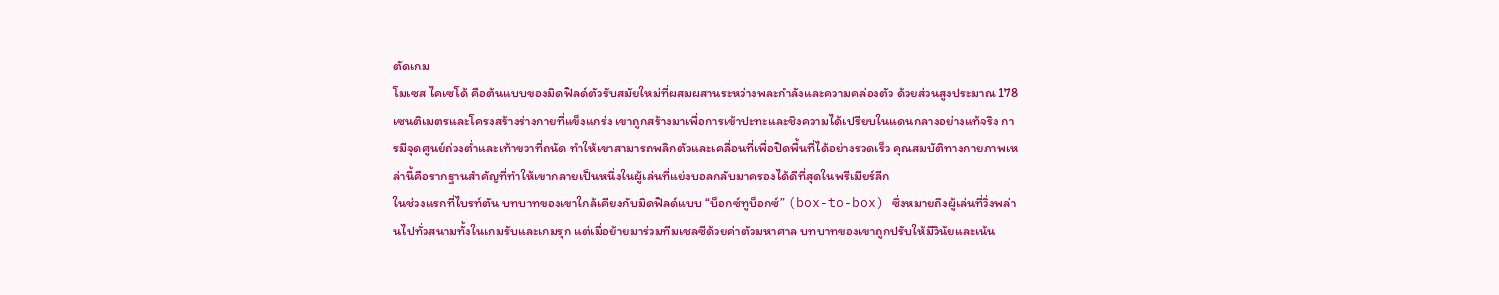ตัดเกม
โมเซส ไคเซโด้ คือต้นแบบของมิดฟิลด์ตัวรับสมัยใหม่ที่ผสมผสานระหว่างพละกำลังและความคล่องตัว ด้วยส่วนสูงประมาณ 178 เซนติเมตรและโครงสร้างร่างกายที่แข็งแกร่ง เขาถูกสร้างมาเพื่อการเข้าปะทะและชิงความได้เปรียบในแดนกลางอย่างแท้จริง การมีจุดศูนย์ถ่วงต่ำและเท้าขวาที่ถนัด ทำให้เขาสามารถพลิกตัวและเคลื่อนที่เพื่อปิดพื้นที่ได้อย่างรวดเร็ว คุณสมบัติทางกายภาพเหล่านี้คือรากฐานสำคัญที่ทำให้เขากลายเป็นหนึ่งในผู้เล่นที่แย่งบอลกลับมาครองได้ดีที่สุดในพรีเมียร์ลีก
ในช่วงแรกที่ไบรท์ตัน บทบาทของเขาใกล้เคียงกับมิดฟิลด์แบบ “บ็อกซ์ทูบ็อกซ์” (box-to-box) ซึ่งหมายถึงผู้เล่นที่วิ่งพล่านไปทั่วสนามทั้งในเกมรับและเกมรุก แต่เมื่อย้ายมาร่วมทีมเชลซีด้วยค่าตัวมหาศาล บทบาทของเขาถูกปรับให้มีวินัยและเน้น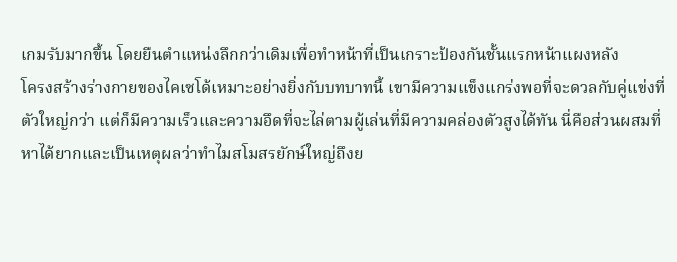เกมรับมากขึ้น โดยยืนตำแหน่งลึกกว่าเดิมเพื่อทำหน้าที่เป็นเกราะป้องกันชั้นแรกหน้าแผงหลัง
โครงสร้างร่างกายของไคเซโด้เหมาะอย่างยิ่งกับบทบาทนี้ เขามีความแข็งแกร่งพอที่จะดวลกับคู่แข่งที่ตัวใหญ่กว่า แต่ก็มีความเร็วและความอึดที่จะไล่ตามผู้เล่นที่มีความคล่องตัวสูงได้ทัน นี่คือส่วนผสมที่หาได้ยากและเป็นเหตุผลว่าทำไมสโมสรยักษ์ใหญ่ถึงย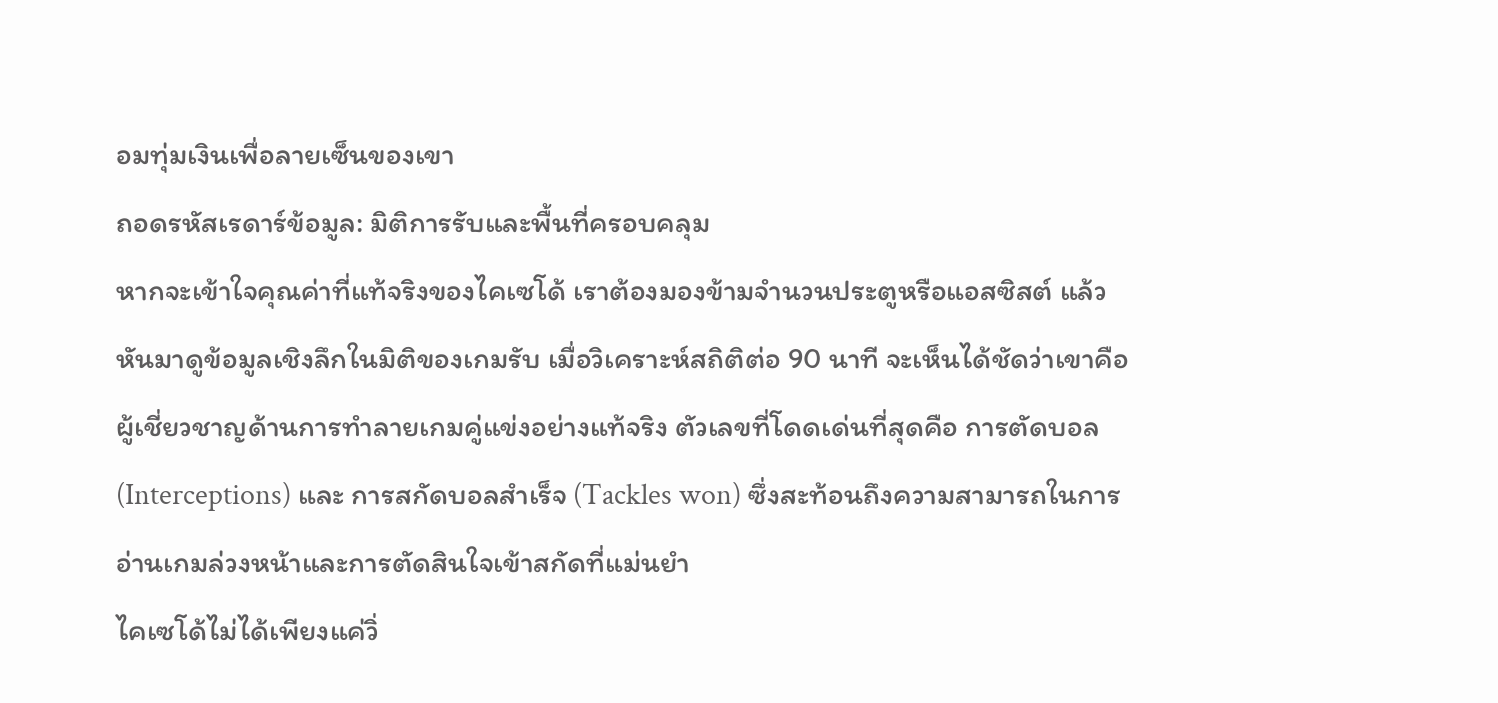อมทุ่มเงินเพื่อลายเซ็นของเขา
ถอดรหัสเรดาร์ข้อมูล: มิติการรับและพื้นที่ครอบคลุม
หากจะเข้าใจคุณค่าที่แท้จริงของไคเซโด้ เราต้องมองข้ามจำนวนประตูหรือแอสซิสต์ แล้วหันมาดูข้อมูลเชิงลึกในมิติของเกมรับ เมื่อวิเคราะห์สถิติต่อ 90 นาที จะเห็นได้ชัดว่าเขาคือผู้เชี่ยวชาญด้านการทำลายเกมคู่แข่งอย่างแท้จริง ตัวเลขที่โดดเด่นที่สุดคือ การตัดบอล (Interceptions) และ การสกัดบอลสำเร็จ (Tackles won) ซึ่งสะท้อนถึงความสามารถในการอ่านเกมล่วงหน้าและการตัดสินใจเข้าสกัดที่แม่นยำ
ไคเซโด้ไม่ได้เพียงแค่วิ่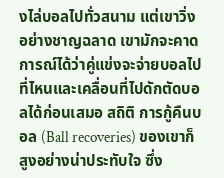งไล่บอลไปทั่วสนาม แต่เขาวิ่งอย่างชาญฉลาด เขามักจะคาดการณ์ได้ว่าคู่แข่งจะจ่ายบอลไปที่ไหนและเคลื่อนที่ไปดักตัดบอลได้ก่อนเสมอ สถิติ การกู้คืนบอล (Ball recoveries) ของเขาก็สูงอย่างน่าประทับใจ ซึ่ง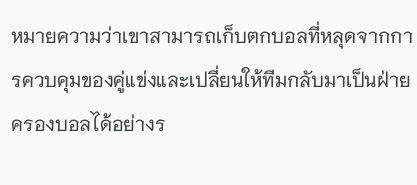หมายความว่าเขาสามารถเก็บตกบอลที่หลุดจากการควบคุมของคู่แข่งและเปลี่ยนให้ทีมกลับมาเป็นฝ่ายครองบอลได้อย่างร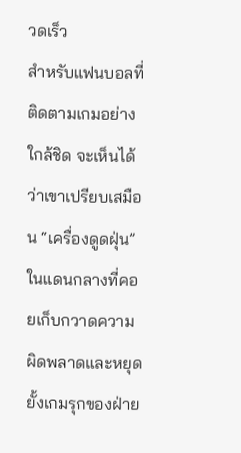วดเร็ว
สำหรับแฟนบอลที่ติดตามเกมอย่างใกล้ชิด จะเห็นได้ว่าเขาเปรียบเสมือน “เครื่องดูดฝุ่น” ในแดนกลางที่คอยเก็บกวาดความผิดพลาดและหยุดยั้งเกมรุกของฝ่าย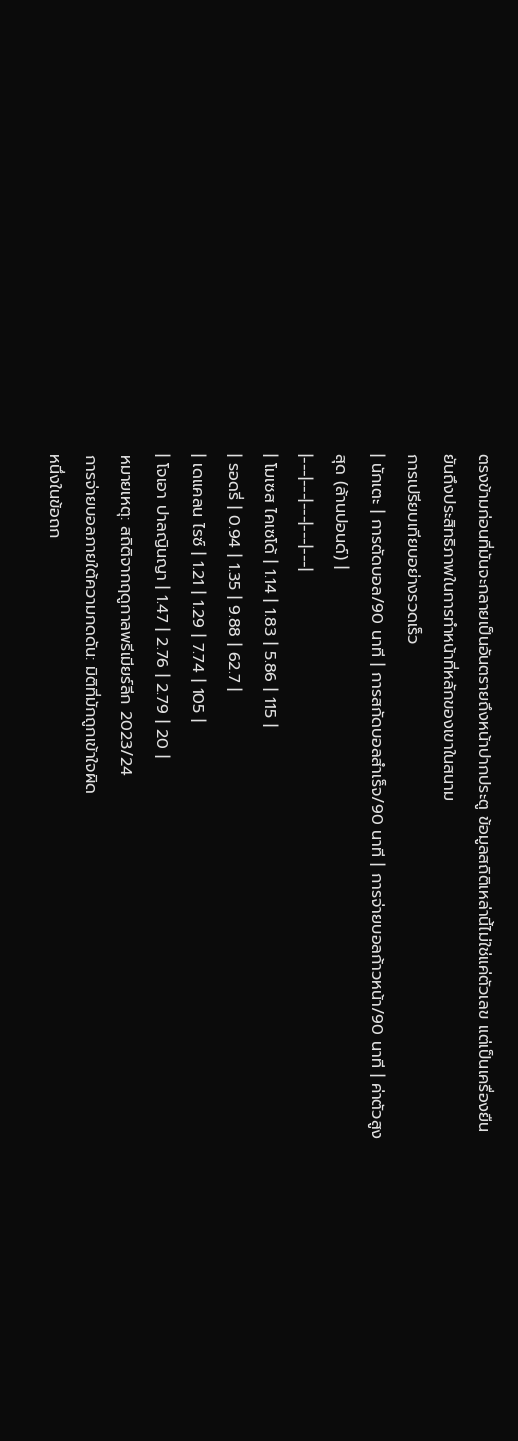ตรงข้ามก่อนที่มันจะกลายเป็นอันตรายถึงหน้าปากประตู ข้อมูลสถิติเหล่านี้ไม่ใช่แค่ตัวเลข แต่เป็นเครื่องยืนยันถึงประสิทธิภาพในการทำหน้าที่หลักของเขาในสนาม
การเปรียบเทียบอย่างรวดเร็ว
| นักเตะ | การตัดบอล/90 นาที | การสกัดบอลสำเร็จ/90 นาที | การจ่ายบอลก้าวหน้า/90 นาที | ค่าตัวสูงสุด (ล้านปอนด์) |
|---|---|---|---|---|
| โมเซส ไคเซโด้ | 1.14 | 1.83 | 5.86 | 115 |
| รอดรี่ | 0.94 | 1.35 | 9.88 | 62.7 |
| เดแคลน ไรซ์ | 1.21 | 1.29 | 7.74 | 105 |
| โจเอา ปาลญินญา | 1.47 | 2.76 | 2.79 | 20 |
หมายเหตุ: สถิติจากฤดูกาลพรีเมียร์ลีก 2023/24
การจ่ายบอลภายใต้ความกดดัน: มิติที่มักถูกเข้าใจผิด
หนึ่งในข้อถก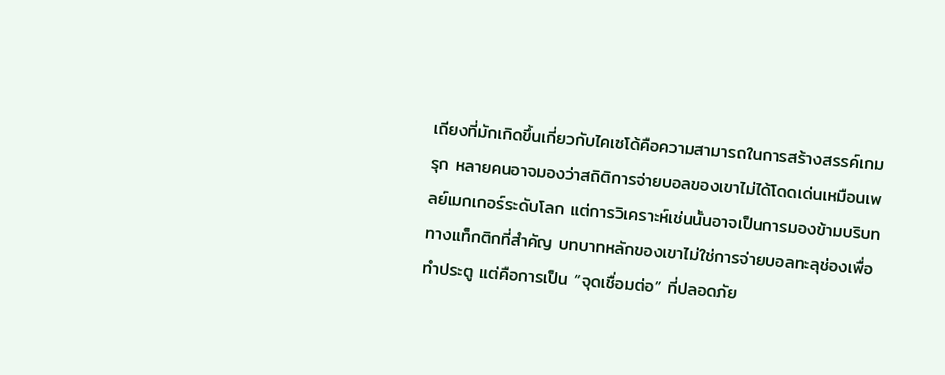เถียงที่มักเกิดขึ้นเกี่ยวกับไคเซโด้คือความสามารถในการสร้างสรรค์เกมรุก หลายคนอาจมองว่าสถิติการจ่ายบอลของเขาไม่ได้โดดเด่นเหมือนเพลย์เมกเกอร์ระดับโลก แต่การวิเคราะห์เช่นนั้นอาจเป็นการมองข้ามบริบททางแท็กติกที่สำคัญ บทบาทหลักของเขาไม่ใช่การจ่ายบอลทะลุช่องเพื่อทำประตู แต่คือการเป็น “จุดเชื่อมต่อ” ที่ปลอดภัย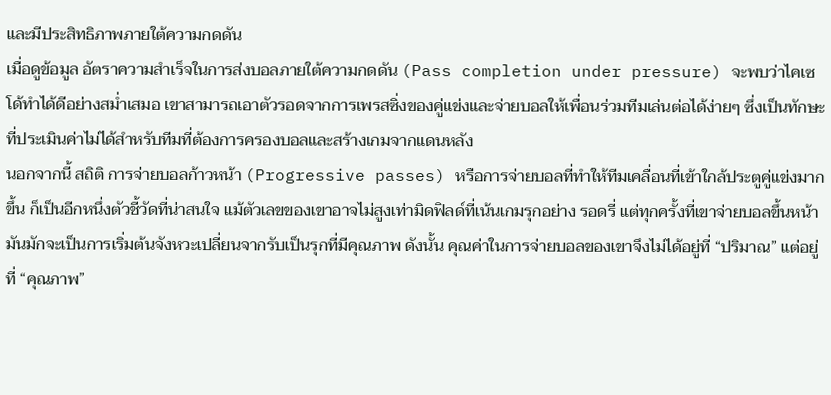และมีประสิทธิภาพภายใต้ความกดดัน
เมื่อดูข้อมูล อัตราความสำเร็จในการส่งบอลภายใต้ความกดดัน (Pass completion under pressure) จะพบว่าไคเซโด้ทำได้ดีอย่างสม่ำเสมอ เขาสามารถเอาตัวรอดจากการเพรสซิ่งของคู่แข่งและจ่ายบอลให้เพื่อนร่วมทีมเล่นต่อได้ง่ายๆ ซึ่งเป็นทักษะที่ประเมินค่าไม่ได้สำหรับทีมที่ต้องการครองบอลและสร้างเกมจากแดนหลัง
นอกจากนี้ สถิติ การจ่ายบอลก้าวหน้า (Progressive passes) หรือการจ่ายบอลที่ทำให้ทีมเคลื่อนที่เข้าใกล้ประตูคู่แข่งมากขึ้น ก็เป็นอีกหนึ่งตัวชี้วัดที่น่าสนใจ แม้ตัวเลขของเขาอาจไม่สูงเท่ามิดฟิลด์ที่เน้นเกมรุกอย่าง รอดรี่ แต่ทุกครั้งที่เขาจ่ายบอลขึ้นหน้า มันมักจะเป็นการเริ่มต้นจังหวะเปลี่ยนจากรับเป็นรุกที่มีคุณภาพ ดังนั้น คุณค่าในการจ่ายบอลของเขาจึงไม่ได้อยู่ที่ “ปริมาณ” แต่อยู่ที่ “คุณภาพ”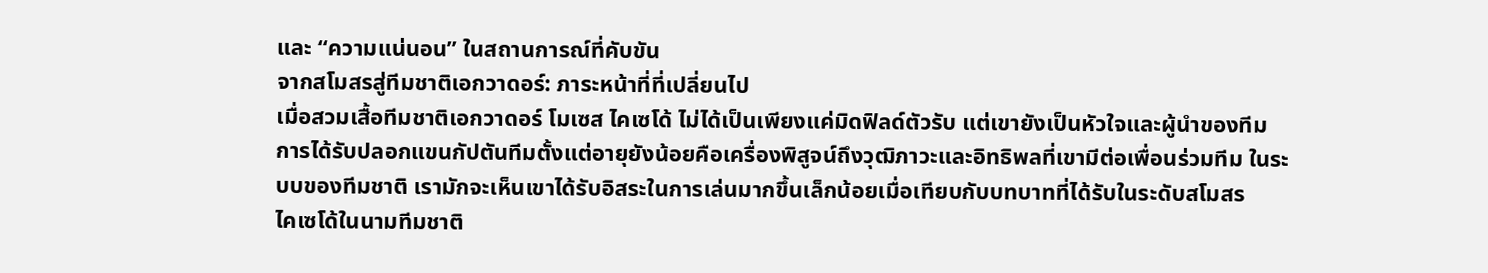และ “ความแน่นอน” ในสถานการณ์ที่คับขัน
จากสโมสรสู่ทีมชาติเอกวาดอร์: ภาระหน้าที่ที่เปลี่ยนไป
เมื่อสวมเสื้อทีมชาติเอกวาดอร์ โมเซส ไคเซโด้ ไม่ได้เป็นเพียงแค่มิดฟิลด์ตัวรับ แต่เขายังเป็นหัวใจและผู้นำของทีม การได้รับปลอกแขนกัปตันทีมตั้งแต่อายุยังน้อยคือเครื่องพิสูจน์ถึงวุฒิภาวะและอิทธิพลที่เขามีต่อเพื่อนร่วมทีม ในระบบของทีมชาติ เรามักจะเห็นเขาได้รับอิสระในการเล่นมากขึ้นเล็กน้อยเมื่อเทียบกับบทบาทที่ได้รับในระดับสโมสร
ไคเซโด้ในนามทีมชาติ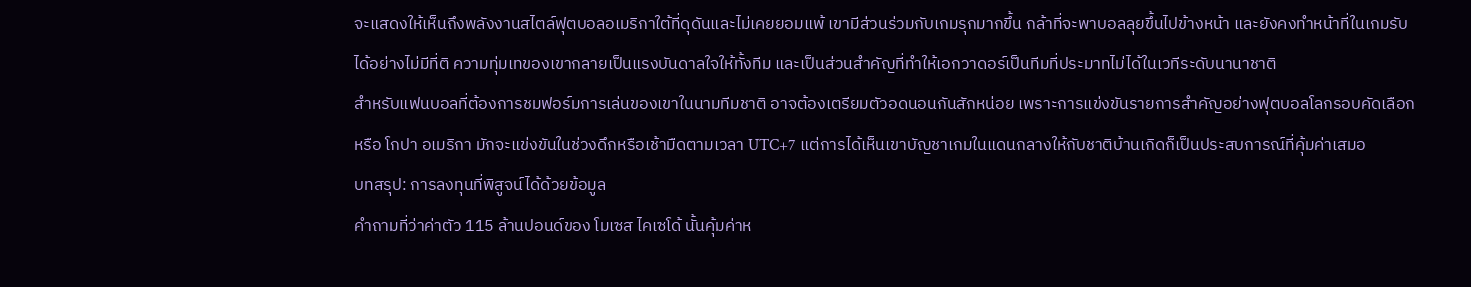จะแสดงให้เห็นถึงพลังงานสไตล์ฟุตบอลอเมริกาใต้ที่ดุดันและไม่เคยยอมแพ้ เขามีส่วนร่วมกับเกมรุกมากขึ้น กล้าที่จะพาบอลลุยขึ้นไปข้างหน้า และยังคงทำหน้าที่ในเกมรับได้อย่างไม่มีที่ติ ความทุ่มเทของเขากลายเป็นแรงบันดาลใจให้ทั้งทีม และเป็นส่วนสำคัญที่ทำให้เอกวาดอร์เป็นทีมที่ประมาทไม่ได้ในเวทีระดับนานาชาติ
สำหรับแฟนบอลที่ต้องการชมฟอร์มการเล่นของเขาในนามทีมชาติ อาจต้องเตรียมตัวอดนอนกันสักหน่อย เพราะการแข่งขันรายการสำคัญอย่างฟุตบอลโลกรอบคัดเลือกหรือ โกปา อเมริกา มักจะแข่งขันในช่วงดึกหรือเช้ามืดตามเวลา UTC+7 แต่การได้เห็นเขาบัญชาเกมในแดนกลางให้กับชาติบ้านเกิดก็เป็นประสบการณ์ที่คุ้มค่าเสมอ
บทสรุป: การลงทุนที่พิสูจน์ได้ด้วยข้อมูล
คำถามที่ว่าค่าตัว 115 ล้านปอนด์ของ โมเซส ไคเซโด้ นั้นคุ้มค่าห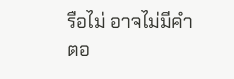รือไม่ อาจไม่มีคำตอ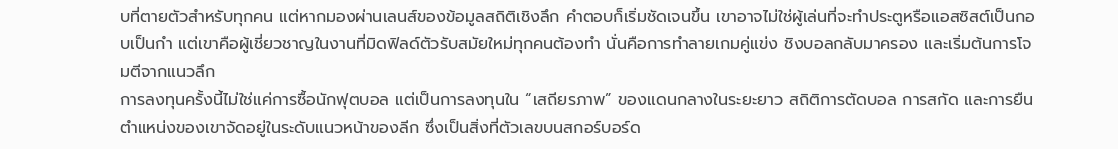บที่ตายตัวสำหรับทุกคน แต่หากมองผ่านเลนส์ของข้อมูลสถิติเชิงลึก คำตอบก็เริ่มชัดเจนขึ้น เขาอาจไม่ใช่ผู้เล่นที่จะทำประตูหรือแอสซิสต์เป็นกอบเป็นกำ แต่เขาคือผู้เชี่ยวชาญในงานที่มิดฟิลด์ตัวรับสมัยใหม่ทุกคนต้องทำ นั่นคือการทำลายเกมคู่แข่ง ชิงบอลกลับมาครอง และเริ่มต้นการโจมตีจากแนวลึก
การลงทุนครั้งนี้ไม่ใช่แค่การซื้อนักฟุตบอล แต่เป็นการลงทุนใน “เสถียรภาพ” ของแดนกลางในระยะยาว สถิติการตัดบอล การสกัด และการยืนตำแหน่งของเขาจัดอยู่ในระดับแนวหน้าของลีก ซึ่งเป็นสิ่งที่ตัวเลขบนสกอร์บอร์ด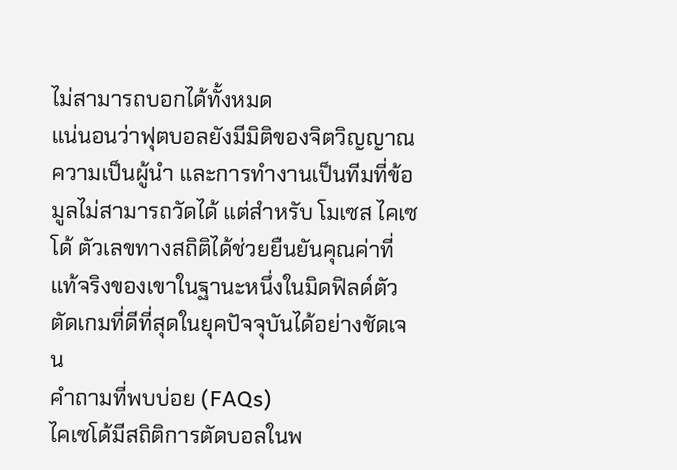ไม่สามารถบอกได้ทั้งหมด
แน่นอนว่าฟุตบอลยังมีมิติของจิตวิญญาณ ความเป็นผู้นำ และการทำงานเป็นทีมที่ข้อมูลไม่สามารถวัดได้ แต่สำหรับ โมเซส ไคเซโด้ ตัวเลขทางสถิติได้ช่วยยืนยันคุณค่าที่แท้จริงของเขาในฐานะหนึ่งในมิดฟิลด์ตัวตัดเกมที่ดีที่สุดในยุคปัจจุบันได้อย่างชัดเจน
คำถามที่พบบ่อย (FAQs)
ไคเซโด้มีสถิติการตัดบอลในพ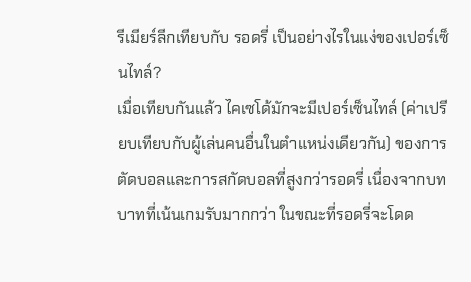รีเมียร์ลีกเทียบกับ รอดรี่ เป็นอย่างไรในแง่ของเปอร์เซ็นไทล์?
เมื่อเทียบกันแล้ว ไคเซโด้มักจะมีเปอร์เซ็นไทล์ (ค่าเปรียบเทียบกับผู้เล่นคนอื่นในตำแหน่งเดียวกัน) ของการตัดบอลและการสกัดบอลที่สูงกว่ารอดรี่ เนื่องจากบทบาทที่เน้นเกมรับมากกว่า ในขณะที่รอดรี่จะโดด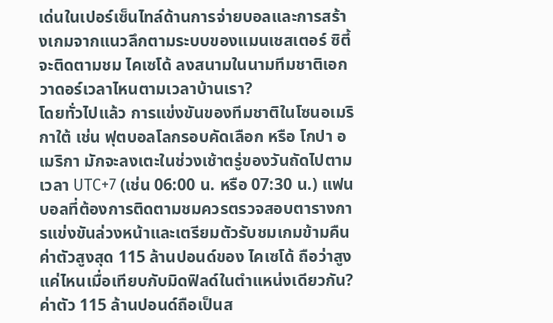เด่นในเปอร์เซ็นไทล์ด้านการจ่ายบอลและการสร้างเกมจากแนวลึกตามระบบของแมนเชสเตอร์ ซิตี้
จะติดตามชม ไคเซโด้ ลงสนามในนามทีมชาติเอกวาดอร์เวลาไหนตามเวลาบ้านเรา?
โดยทั่วไปแล้ว การแข่งขันของทีมชาติในโซนอเมริกาใต้ เช่น ฟุตบอลโลกรอบคัดเลือก หรือ โกปา อเมริกา มักจะลงเตะในช่วงเช้าตรู่ของวันถัดไปตามเวลา UTC+7 (เช่น 06:00 น. หรือ 07:30 น.) แฟนบอลที่ต้องการติดตามชมควรตรวจสอบตารางการแข่งขันล่วงหน้าและเตรียมตัวรับชมเกมข้ามคืน
ค่าตัวสูงสุด 115 ล้านปอนด์ของ ไคเซโด้ ถือว่าสูงแค่ไหนเมื่อเทียบกับมิดฟิลด์ในตำแหน่งเดียวกัน?
ค่าตัว 115 ล้านปอนด์ถือเป็นส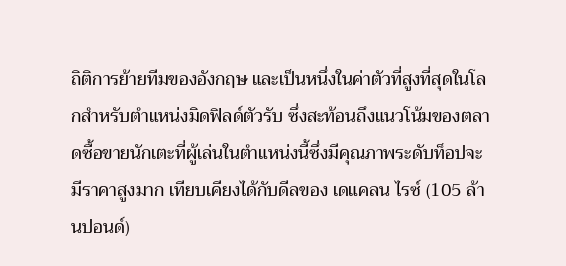ถิติการย้ายทีมของอังกฤษ และเป็นหนึ่งในค่าตัวที่สูงที่สุดในโลกสำหรับตำแหน่งมิดฟิลด์ตัวรับ ซึ่งสะท้อนถึงแนวโน้มของตลาดซื้อขายนักเตะที่ผู้เล่นในตำแหน่งนี้ซึ่งมีคุณภาพระดับท็อปจะมีราคาสูงมาก เทียบเคียงได้กับดีลของ เดแคลน ไรซ์ (105 ล้านปอนด์)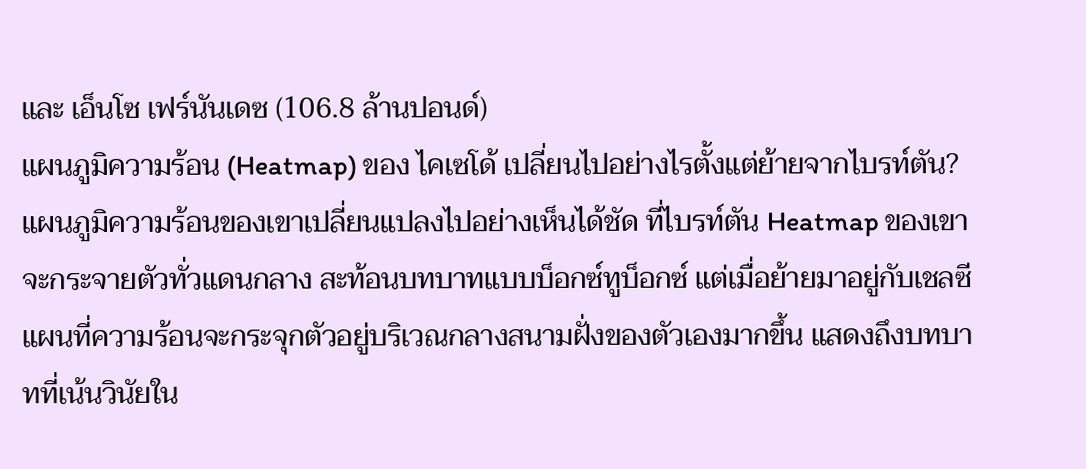และ เอ็นโซ เฟร์นันเดซ (106.8 ล้านปอนด์)
แผนภูมิความร้อน (Heatmap) ของ ไคเซโด้ เปลี่ยนไปอย่างไรตั้งแต่ย้ายจากไบรท์ตัน?
แผนภูมิความร้อนของเขาเปลี่ยนแปลงไปอย่างเห็นได้ชัด ที่ไบรท์ตัน Heatmap ของเขาจะกระจายตัวทั่วแดนกลาง สะท้อนบทบาทแบบบ็อกซ์ทูบ็อกซ์ แต่เมื่อย้ายมาอยู่กับเชลซี แผนที่ความร้อนจะกระจุกตัวอยู่บริเวณกลางสนามฝั่งของตัวเองมากขึ้น แสดงถึงบทบาทที่เน้นวินัยใน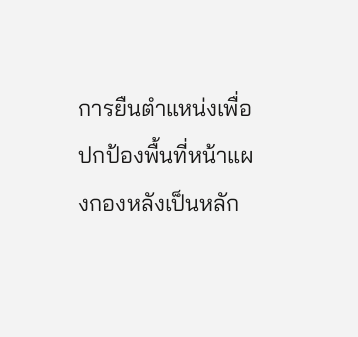การยืนตำแหน่งเพื่อปกป้องพื้นที่หน้าแผงกองหลังเป็นหลัก